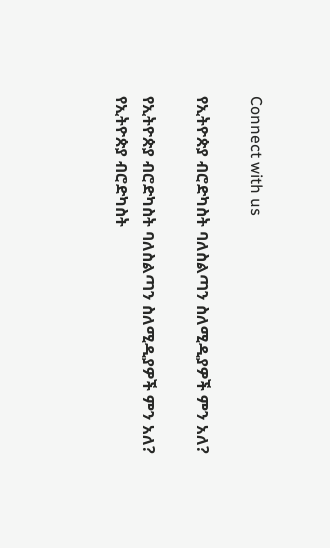Connect with us

የኢትዮጵያ ብሮድካስት ባለስልጣን ስለሚዲያዎች ምን አለ?

የኢትዮጵያ ብሮድካስት ባለስልጣን ስለሚዲያዎች ምን አለ?
የኢትዮጵያ ብሮድካስት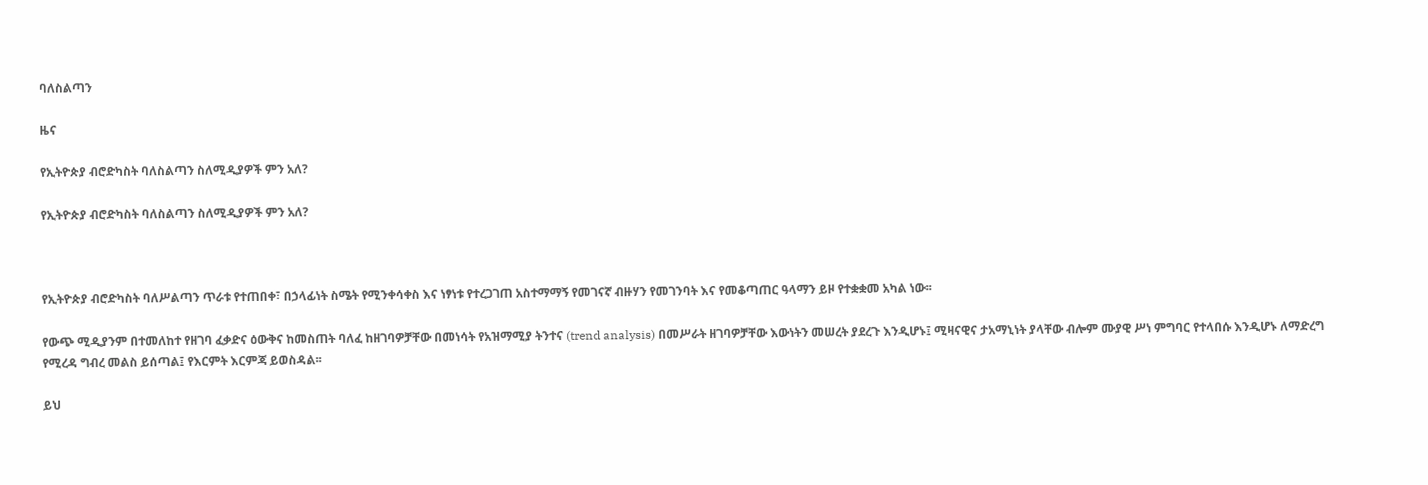ባለስልጣን

ዜና

የኢትዮጵያ ብሮድካስት ባለስልጣን ስለሚዲያዎች ምን አለ?

የኢትዮጵያ ብሮድካስት ባለስልጣን ስለሚዲያዎች ምን አለ?



የኢትዮጵያ ብሮድካስት ባለሥልጣን ጥራቱ የተጠበቀ፣ በኃላፊነት ስሜት የሚንቀሳቀስ እና ነፃነቱ የተረጋገጠ አስተማማኝ የመገናኛ ብዙሃን የመገንባት እና የመቆጣጠር ዓላማን ይዞ የተቋቋመ አካል ነው፡፡

የውጭ ሚዲያንም በተመለከተ የዘገባ ፈቃድና ዕውቅና ከመስጠት ባለፈ ከዘገባዎቻቸው በመነሳት የአዝማሚያ ትንተና (trend analysis) በመሥራት ዘገባዎቻቸው እውነትን መሠረት ያደረጉ እንዲሆኑ፤ ሚዛናዊና ታአማኒነት ያላቸው ብሎም ሙያዊ ሥነ ምግባር የተላበሱ እንዲሆኑ ለማድረግ የሚረዳ ግብረ መልስ ይሰጣል፤ የእርምት እርምጃ ይወስዳል፡፡

ይህ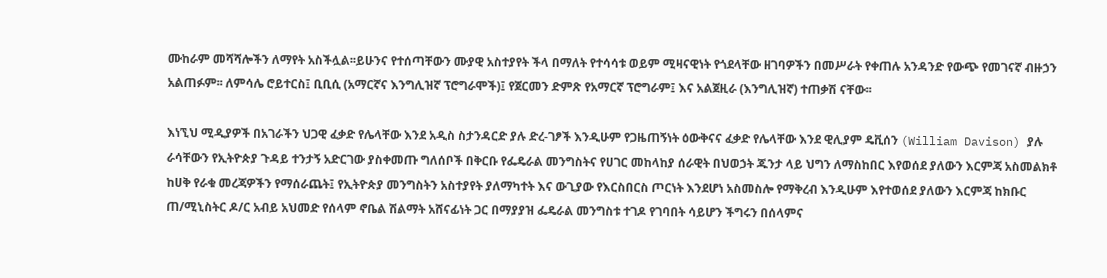ሙከራም መሻሻሎችን ለማየት አስችሏል፡፡ይሁንና የተሰጣቸውን ሙያዊ አስተያየት ችላ በማለት የተሳሳቱ ወይም ሚዛናዊነት የጎደላቸው ዘገባዎችን በመሥራት የቀጠሉ አንዳንድ የውጭ የመገናኛ ብዙኃን አልጠፉም፡፡ ለምሳሌ ሮይተርስ፤ ቢቢሲ (አማርኛና እንግሊዝኛ ፕሮግራሞች)፤ የጀርመን ድምጽ የአማርኛ ፕሮግራም፤ እና አልጀዚራ (እንግሊዝኛ) ተጠቃሽ ናቸው፡፡

እነኚህ ሚዲያዎች በአገራችን ህጋዊ ፈቃድ የሌላቸው እንደ አዲስ ስታንዳርድ ያሉ ድረ-ገፆች እንዲሁም የጋዜጠኝነት ዕውቅናና ፈቃድ የሌላቸው እንደ ዊሊያም ዴቪሰን (William Davison) ያሉ ራሳቸውን የኢትዮጵያ ጉዳይ ተንታኝ አድርገው ያስቀመጡ ግለሰቦች በቅርቡ የፌዴራል መንግስትና የሀገር መከላከያ ሰራዊት በህወኃት ጁንታ ላይ ህግን ለማስከበር እየወሰደ ያለውን እርምጃ አስመልክቶ ከሀቅ የራቁ መረጃዎችን የማሰራጨት፤ የኢትዮጵያ መንግስትን አስተያየት ያለማካተት እና ውጊያው የእርስበርስ ጦርነት እንደሆነ አስመስሎ የማቅረብ እንዲሁም እየተወሰደ ያለውን እርምጃ ከክቡር ጠ/ሚኒስትር ዶ/ር አብይ አህመድ የሰላም ኖቤል ሽልማት አሸናፊነት ጋር በማያያዝ ፌዴራል መንግስቱ ተገዶ የገባበት ሳይሆን ችግሩን በሰላምና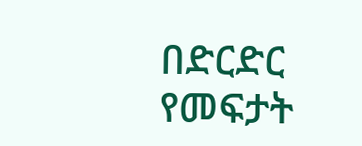በድርድር የመፍታት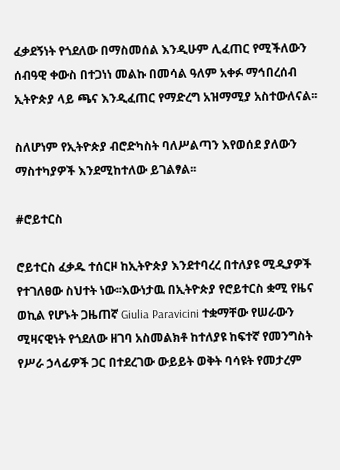ፈቃደኝነት የጎደለው በማስመሰል እንዲሁም ሊፈጠር የሚችለውን ሰብዓዊ ቀውስ በተጋነነ መልኩ በመሳል ዓለም አቀፉ ማኅበረሰብ ኢትዮጵያ ላይ ጫና እንዲፈጠር የማድረግ አዝማሚያ አስተውለናል፡፡

ስለሆነም የኢትዮጵያ ብሮድካስት ባለሥልጣን እየወሰደ ያለውን ማስተካያዎች እንደሚከተለው ይገልፃል፡፡

#ሮይተርስ

ሮይተርስ ፈቃዱ ተሰርዞ ከኢትዮጵያ እንደተባረረ በተለያዩ ሚዲያዎች የተገለፀው ስህተት ነው፡፡እውነታዉ በኢትዮጵያ የሮይተርስ ቋሚ የዜና ወኪል የሆኑት ጋዜጠኛ Giulia Paravicini ተቋማቸው የሠራውን ሚዛናዊነት የጎደለው ዘገባ አስመልክቶ ከተለያዩ ከፍተኛ የመንግስት የሥራ ኃላፊዎች ጋር በተደረገው ውይይት ወቅት ባሳዩት የመታረም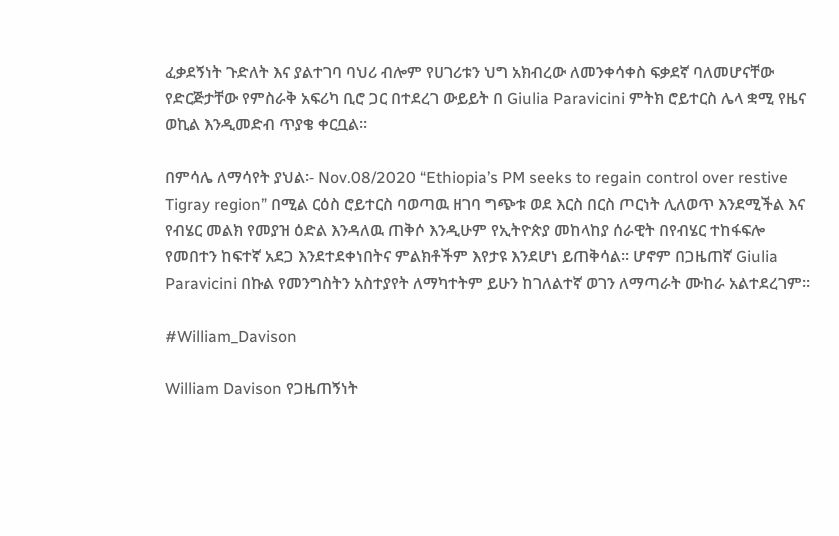ፈቃደኝነት ጉድለት እና ያልተገባ ባህሪ ብሎም የሀገሪቱን ህግ አክብረው ለመንቀሳቀስ ፍቃደኛ ባለመሆናቸው የድርጅታቸው የምስራቅ አፍሪካ ቢሮ ጋር በተደረገ ውይይት በ Giulia Paravicini ምትክ ሮይተርስ ሌላ ቋሚ የዜና ወኪል እንዲመድብ ጥያቄ ቀርቧል፡፡

በምሳሌ ለማሳየት ያህል፡- Nov.08/2020 “Ethiopia’s PM seeks to regain control over restive Tigray region” በሚል ርዕስ ሮይተርስ ባወጣዉ ዘገባ ግጭቱ ወደ እርስ በርስ ጦርነት ሊለወጥ እንደሚችል እና የብሄር መልክ የመያዝ ዕድል እንዳለዉ ጠቅሶ እንዲሁም የኢትዮጵያ መከላከያ ሰራዊት በየብሄር ተከፋፍሎ የመበተን ከፍተኛ አደጋ እንደተደቀነበትና ምልክቶችም እየታዩ እንደሆነ ይጠቅሳል፡፡ ሆኖም በጋዜጠኛ Giulia Paravicini በኩል የመንግስትን አስተያየት ለማካተትም ይሁን ከገለልተኛ ወገን ለማጣራት ሙከራ አልተደረገም፡፡

#William_Davison

William Davison የጋዜጠኝነት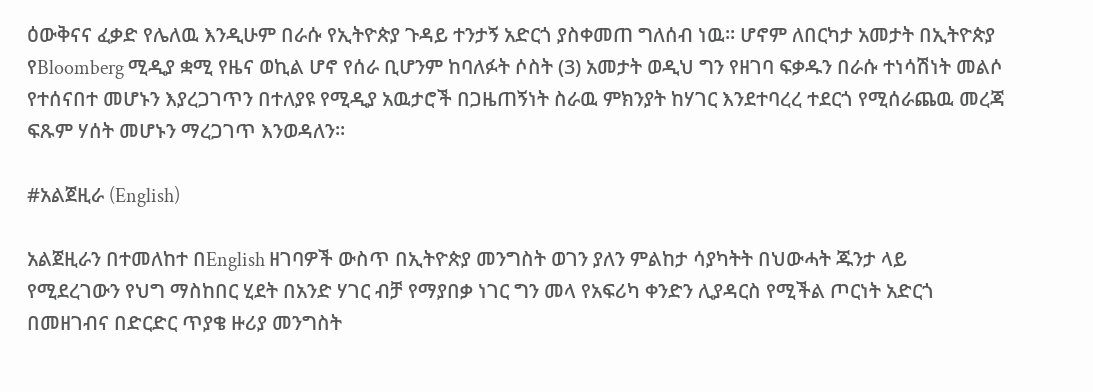ዕውቅናና ፈቃድ የሌለዉ እንዲሁም በራሱ የኢትዮጵያ ጉዳይ ተንታኝ አድርጎ ያስቀመጠ ግለሰብ ነዉ፡፡ ሆኖም ለበርካታ አመታት በኢትዮጵያ የBloomberg ሚዲያ ቋሚ የዜና ወኪል ሆኖ የሰራ ቢሆንም ከባለፉት ሶስት (3) አመታት ወዲህ ግን የዘገባ ፍቃዱን በራሱ ተነሳሽነት መልሶ የተሰናበተ መሆኑን እያረጋገጥን በተለያዩ የሚዲያ አዉታሮች በጋዜጠኝነት ስራዉ ምክንያት ከሃገር እንደተባረረ ተደርጎ የሚሰራጨዉ መረጃ ፍጹም ሃሰት መሆኑን ማረጋገጥ እንወዳለን፡፡

#አልጀዚራ (English)

አልጀዚራን በተመለከተ በEnglish ዘገባዎች ውስጥ በኢትዮጵያ መንግስት ወገን ያለን ምልከታ ሳያካትት በህውሓት ጁንታ ላይ የሚደረገውን የህግ ማስከበር ሂደት በአንድ ሃገር ብቻ የማያበቃ ነገር ግን መላ የአፍሪካ ቀንድን ሊያዳርስ የሚችል ጦርነት አድርጎ በመዘገብና በድርድር ጥያቄ ዙሪያ መንግስት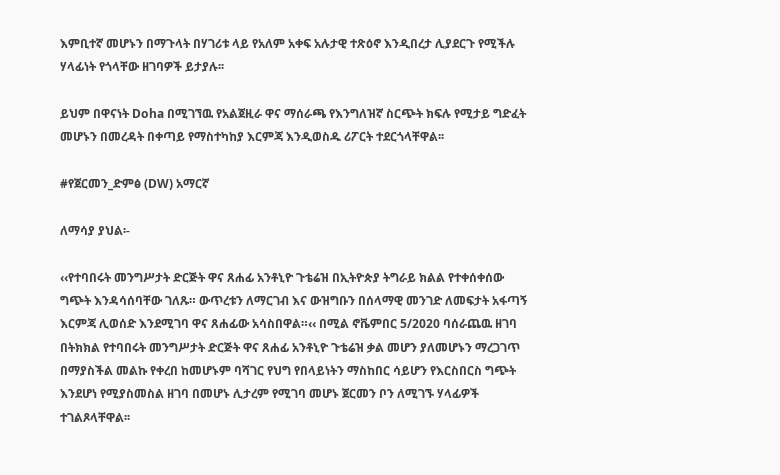እምቢተኛ መሆኑን በማጉላት በሃገሪቱ ላይ የአለም አቀፍ አሉታዊ ተጽዕኖ እንዲበረታ ሊያደርጉ የሚችሉ ሃላፊነት የጎላቸው ዘገባዎች ይታያሉ፡፡

ይህም በዋናነት Doha በሚገኘዉ የአልጀዚራ ዋና ማሰራጫ የእንግለዝኛ ስርጭት ክፍሉ የሚታይ ግድፈት መሆኑን በመረዳት በቀጣይ የማስተካከያ እርምጃ እንዲወስዱ ሪፖርት ተደርጎላቸዋል፡፡

#የጀርመን_ድምፅ (DW) አማርኛ

ለማሳያ ያህል፡-

‹‹የተባበሩት መንግሥታት ድርጅት ዋና ጸሐፊ አንቶኒዮ ጉቴሬዝ በኢትዮጵያ ትግራይ ክልል የተቀሰቀሰው ግጭት እንዳሳሰባቸው ገለጹ። ውጥረቱን ለማርገብ እና ውዝግቡን በሰላማዊ መንገድ ለመፍታት አፋጣኝ እርምጃ ሊወሰድ እንደሚገባ ዋና ጸሐፊው አሳስበዋል።‹‹ በሚል ኖቬምበር 5/2020 ባሰራጨዉ ዘገባ በትክክል የተባበሩት መንግሥታት ድርጅት ዋና ጸሐፊ አንቶኒዮ ጉቴሬዝ ቃል መሆን ያለመሆኑን ማረጋገጥ በማያስችል መልኩ የቀረበ ከመሆኑም ባሻገር የህግ የበላይነትን ማስከበር ሳይሆን የእርስበርስ ግጭት እንደሆነ የሚያስመስል ዘገባ በመሆኑ ሊታረም የሚገባ መሆኑ ጀርመን ቦን ለሚገኙ ሃላፊዎች ተገልጾላቸዋል፡፡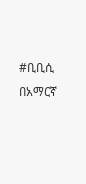#ቢቢሲ በአማርኛ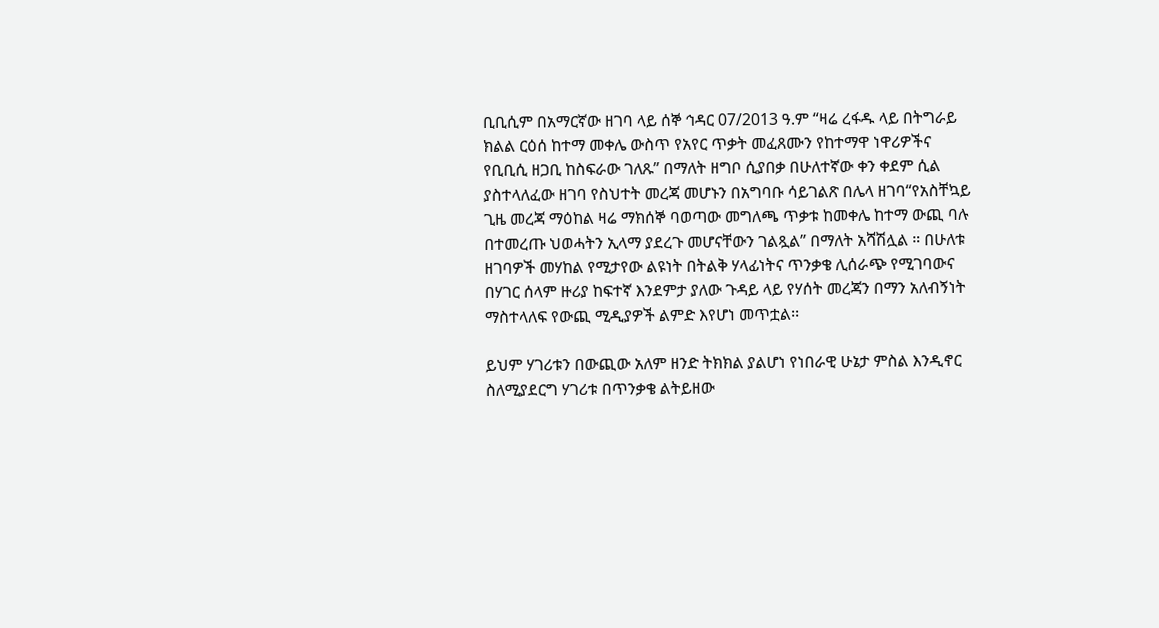ቢቢሲም በአማርኛው ዘገባ ላይ ሰኞ ኅዳር 07/2013 ዓ.ም “ዛሬ ረፋዱ ላይ በትግራይ ክልል ርዕሰ ከተማ መቀሌ ውስጥ የአየር ጥቃት መፈጸሙን የከተማዋ ነዋሪዎችና የቢቢሲ ዘጋቢ ከስፍራው ገለጹ” በማለት ዘግቦ ሲያበቃ በሁለተኛው ቀን ቀደም ሲል ያስተላለፈው ዘገባ የስህተት መረጃ መሆኑን በአግባቡ ሳይገልጽ በሌላ ዘገባ“የአስቸኳይ ጊዜ መረጃ ማዕከል ዛሬ ማክሰኞ ባወጣው መግለጫ ጥቃቱ ከመቀሌ ከተማ ውጪ ባሉ በተመረጡ ህወሓትን ኢላማ ያደረጉ መሆናቸውን ገልጿል” በማለት አሻሽሏል ። በሁለቱ ዘገባዎች መሃከል የሚታየው ልዩነት በትልቅ ሃላፊነትና ጥንቃቄ ሊሰራጭ የሚገባውና በሃገር ሰላም ዙሪያ ከፍተኛ እንደምታ ያለው ጉዳይ ላይ የሃሰት መረጃን በማን አለብኝነት ማስተላለፍ የውጪ ሚዲያዎች ልምድ እየሆነ መጥቷል፡፡

ይህም ሃገሪቱን በውጪው አለም ዘንድ ትክክል ያልሆነ የነበራዊ ሁኔታ ምስል እንዲኖር ስለሚያደርግ ሃገሪቱ በጥንቃቄ ልትይዘው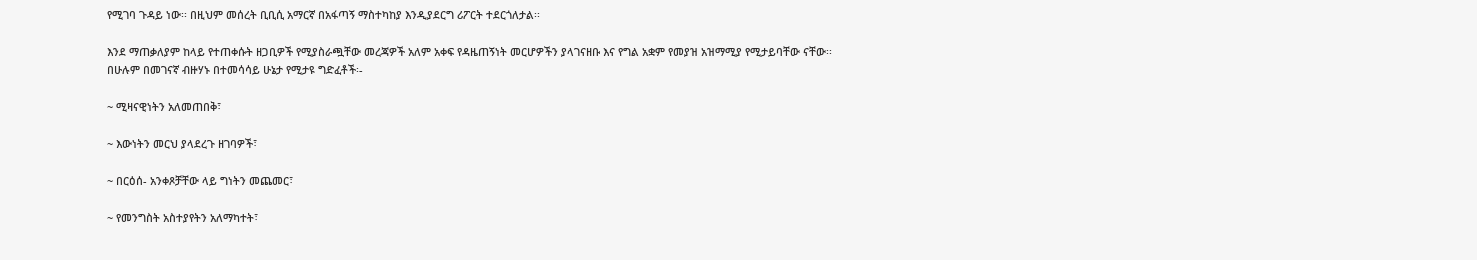የሚገባ ጉዳይ ነው፡፡ በዚህም መሰረት ቢቢሲ አማርኛ በአፋጣኝ ማስተካከያ እንዲያደርግ ሪፖርት ተደርጎለታል፡፡

እንደ ማጠቃለያም ከላይ የተጠቀሱት ዘጋቢዎች የሚያስራጯቸው መረጃዎች አለም አቀፍ የዳዜጠኝነት መርሆዎችን ያላገናዘቡ እና የግል አቋም የመያዝ አዝማሚያ የሚታይባቸው ናቸው፡፡ በሁሉም በመገናኛ ብዙሃኑ በተመሳሳይ ሁኔታ የሚታዩ ግድፈቶች፡-

~ ሚዛናዊነትን አለመጠበቅ፣

~ እውነትን መርህ ያላደረጉ ዘገባዎች፣

~ በርዕሰ- አንቀጾቻቸው ላይ ግነትን መጨመር፣

~ የመንግስት አስተያየትን አለማካተት፣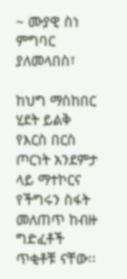~ ሙያዊ ስነ ምግባር ያለመላበስ፣

ከህግ ማስከበር ሂደት ይልቅ የእርስ በርስ ጦርነት አንደምታ ላይ ማተኮርና የችግሩን ስፋት መለጠጥ ከብዙ ግድፈቶች ጥቂቶቹ ናቸው፡፡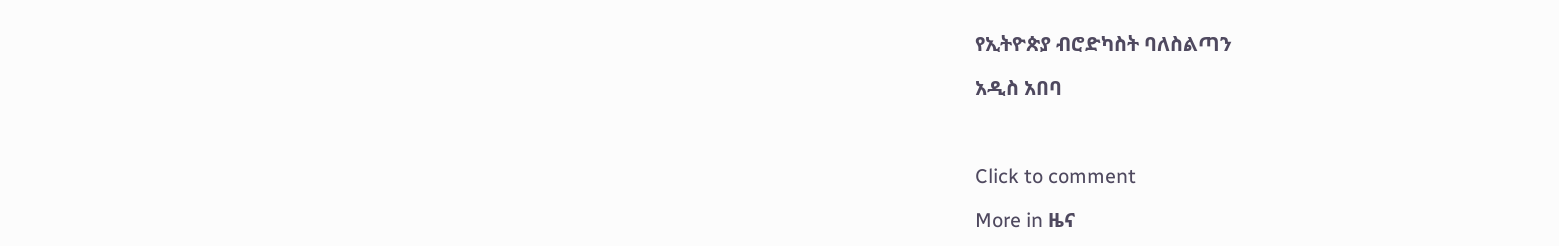የኢትዮጵያ ብሮድካስት ባለስልጣን

አዲስ አበባ



Click to comment

More in ዜና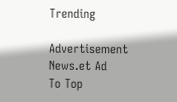Trending

Advertisement News.et Ad
To Top